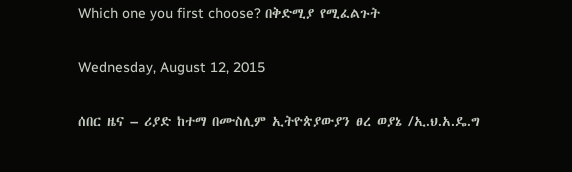Which one you first choose? በቅድሚያ የሚፈልጉት

Wednesday, August 12, 2015

ሰበር ዜና – ሪያድ ከተማ በሙስሊም ኢትዮጵያውያን ፀረ ወያኔ /ኢ.ህ.አ.ዴ.ግ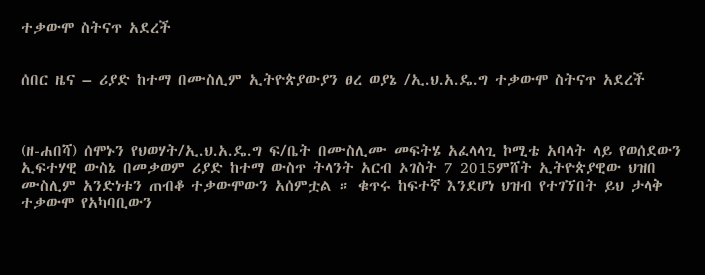ተቃውሞ ስትናጥ አደረች


ሰበር ዜና – ሪያድ ከተማ በሙስሊም ኢትዮጵያውያን ፀረ ወያኔ /ኢ.ህ.አ.ዴ.ግ ተቃውሞ ስትናጥ አደረች



(ዘ-ሐበሻ) ሰሞኑን የህወሃት/ኢ.ህ.አ.ዴ.ግ ፍ/ቤት በሙስሊሙ መፍትሄ አፈላላጊ ኮሚቴ አባላት ላይ የወሰደውን ኢፍተሃዊ ውስኔ በመቃወም ሪያድ ከተማ ውስጥ ትላንት አርብ ኦገስት 7 2015ምሸት ኢትዮጵያዊው ህዝበ ሙስሊም አንድነቱን ጠብቆ ተቃውሞውን አሰምቷል ። ቁጥሩ ከፍተኛ እንደሆነ ህዝብ የተገኘበት ይህ ታላቅ ተቃውሞ የአካባቢውን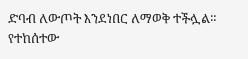ድባብ ለውጦት እንደነበር ለማወቅ ተችሏል። የተከሰተው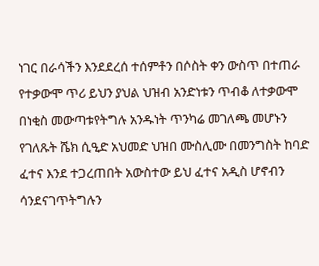ነገር በራሳችን እንደደረሰ ተሰምቶን በሶስት ቀን ውስጥ በተጠራ የተቃውሞ ጥሪ ይህን ያህል ህዝብ አንድነቱን ጥብቆ ለተቃውሞ በነቂስ መውጣቱየትግሉ አንዱነት ጥንካሬ መገለጫ መሆኑን የገለጹት ሼክ ሲዒድ አህመድ ህዝበ ሙስሊሙ በመንግስት ከባድ ፈተና እንደ ተጋረጠበት አውስተው ይህ ፈተና አዲስ ሆኖብን ሳንደናገጥትግሉን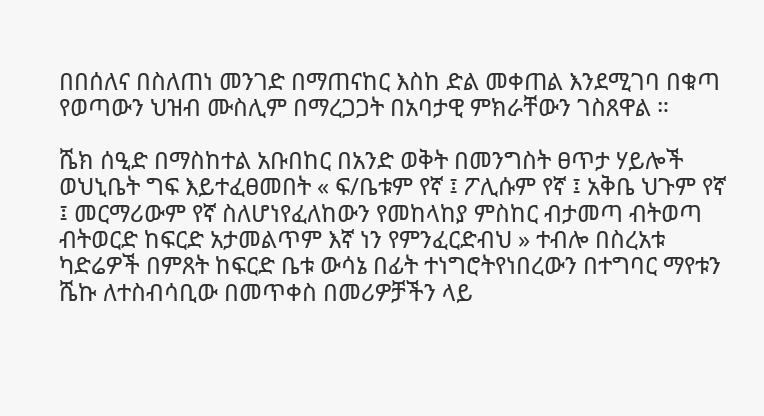በበሰለና በስለጠነ መንገድ በማጠናከር እስከ ድል መቀጠል እንደሚገባ በቁጣ የወጣውን ህዝብ ሙስሊም በማረጋጋት በአባታዊ ምክራቸውን ገስጸዋል ።

ሼክ ሰዒድ በማስከተል አቡበከር በአንድ ወቅት በመንግስት ፀጥታ ሃይሎች ወህኒቤት ግፍ እይተፈፀመበት « ፍ/ቤቱም የኛ ፤ ፖሊሱም የኛ ፤ አቅቤ ህጉም የኛ ፤ መርማሪውም የኛ ስለሆነየፈለከውን የመከላከያ ምስከር ብታመጣ ብትወጣ ብትወርድ ከፍርድ አታመልጥም እኛ ነን የምንፈርድብህ » ተብሎ በስረአቱ ካድሬዎች በምጸት ከፍርድ ቤቱ ውሳኔ በፊት ተነግሮትየነበረውን በተግባር ማየቱን ሼኩ ለተስብሳቢው በመጥቀስ በመሪዎቻችን ላይ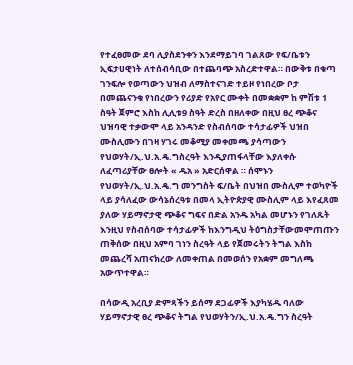የተፈፀመው ደባ ሊያስደንቀን እንደማይገባ ገልጸው የፍ/ቤቱን ኢፍታሀዊነት ለተሰብሳቢው በተጨባጭ አስረድተዋል። በውቅቱ በቁጣ ገንፍሎ የወጣውን ህዝብ ለማስተናገድ ተይዞ የነበረው ቦታ በመጨናንቁ የነበረውን የሪያድ የአየር ሙቀት በመቋቋም ከ ምሽቱ 1 ስዓት ጀምሮ እስከ ሊሊቱ9 ስዓት ድረስ በዘለቀው በዚህ ፀረ ጭቆና ህዝባዊ ተቃውሞ ላይ አንዳንድ የስብሰባው ተሳታፊዎች ህዝበ ሙስሊሙን በገዛ ሃገሩ መቆሚያ መቀመጫ ያሳጣውን የህወሃት/ኢ.ህ.አ.ዴ.ግስረዓት እንዲያጠፋላቸው እያለቀሱ ለፈጣሪያቸው ፀሎት « ዱአ » አድርሰዋል ። ሰሞኑን የህወሃት/ኢ.ህ.አ.ዴ.ግ መንግስት ፍ/ቤት በህዝበ ሙስሊም ተወካዮች ላይ ያሳለፈው ውሳኔሰረዓቱ በመላ ኢትዮጵያዊ ሙስሊም ላይ እየፈጸመ ያለው ሃይማኖታዊ ጭቆና ግፍና በድል አንዱ አካል መሆኑን የገለጹት እንዚህ የስብሰባው ተሳታፊዎች ከእንግዲህ ትዕግስታቸውመሞጠጡን ጠቅሰው በዚህ አምባ ገነን ስረዓት ላይ የጀመሩትን ትግል እስከ መጨረሻ አጠናክረው ለመቀጠል በመወሰን የአቋም መግለጫ አውጥተዋል።

በሳውዲ አረቢያ ድምጻችን ይሰማ ደጋፊዎች እያካሄዱ ባለው ሃይማኖታዊ ፀረ ጭቆና ትግል የህወሃትን/ኢ.ህ.አ.ዴ.ግን ስረዓት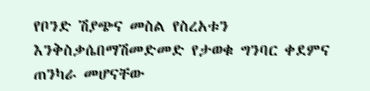የቦንድ ሽያጭና መስል የስረአቱን እንቅስቃሴበማሽመድመድ የታወቁ ግንባር ቀደምና ጠንካራ መሆናቸው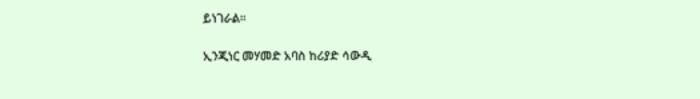ይነገራል።

ኢንጂነር መሃመድ አባስ ከሪያድ ሳውዲ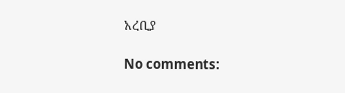አረቢያ

No comments: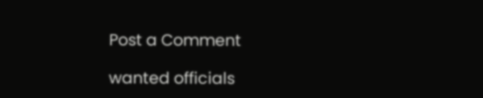Post a Comment

wanted officials